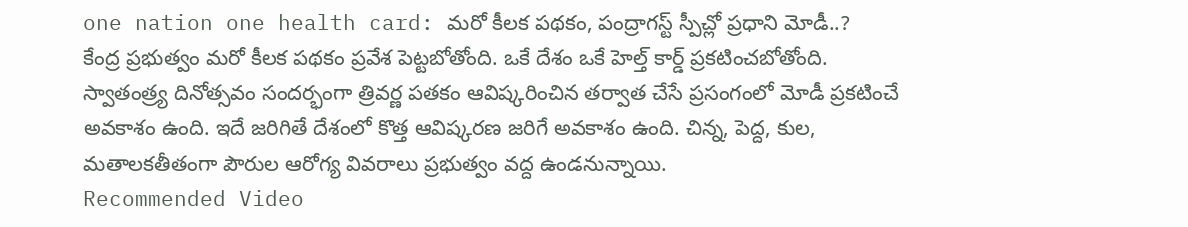one nation one health card: మరో కీలక పథకం, పంద్రాగస్ట్ స్పీచ్లో ప్రధాని మోడీ..?
కేంద్ర ప్రభుత్వం మరో కీలక పథకం ప్రవేశ పెట్టబోతోంది. ఒకే దేశం ఒకే హెల్త్ కార్డ్ ప్రకటించబోతోంది. స్వాతంత్ర్య దినోత్సవం సందర్భంగా త్రివర్ణ పతకం ఆవిష్కరించిన తర్వాత చేసే ప్రసంగంలో మోడీ ప్రకటించే అవకాశం ఉంది. ఇదే జరిగితే దేశంలో కొత్త ఆవిష్కరణ జరిగే అవకాశం ఉంది. చిన్న, పెద్ద, కుల, మతాలకతీతంగా పౌరుల ఆరోగ్య వివరాలు ప్రభుత్వం వద్ద ఉండనున్నాయి.
Recommended Video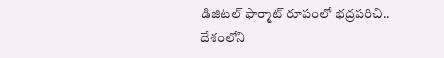డిజిటల్ ఫార్మాట్ రూపంలో భద్రపరిచి..
దేశంలోని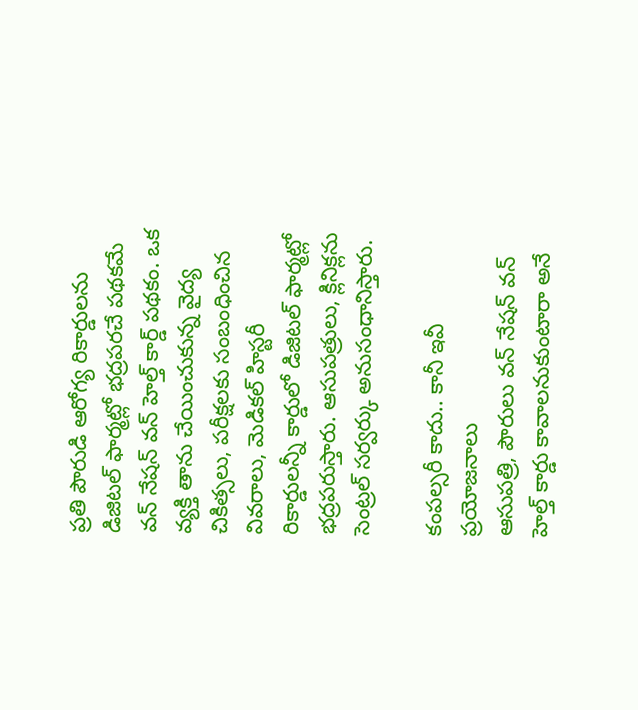ప్రతి పౌరుడి ఆరోగ్య రికార్డులను డిజిటల్ ఫార్మట్లో భద్రపరచే పథకమే వన్ నేషన్ వన్ హెల్త్ కార్డ్ పథకం. ఒక వ్యక్తి తాను చేయించుకున్న వైద్య చికిత్సలు, పరీక్షలకు సంబంధించిన వివరాలు, మెడికల్ హిస్టరీ రికార్డులన్నీ కార్డులో డిజిటల్ ఫార్మట్లో భద్రపరుస్తారు. ఆసుపత్రులు, క్లినిక్లను సెంట్రల్ సర్వర్కు అనుసంధానిస్తారు.

కంపల్సరీ కాదు.. కానీ ఇవీ ప్రయోజనాలు
ఆసుపత్రి, పౌరులు వన్ నేషన్ వన్ హెల్త్ కార్డు కావాలనుకుంటారా అనే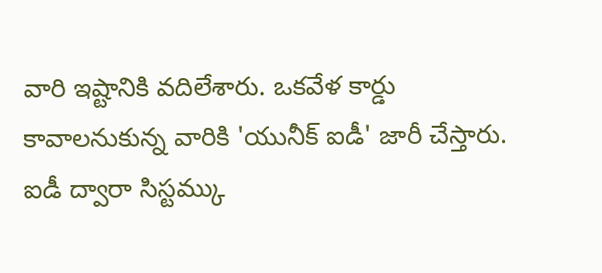వారి ఇష్టానికి వదిలేశారు. ఒకవేళ కార్డు కావాలనుకున్న వారికి 'యునీక్ ఐడీ' జారీ చేస్తారు. ఐడీ ద్వారా సిస్టమ్కు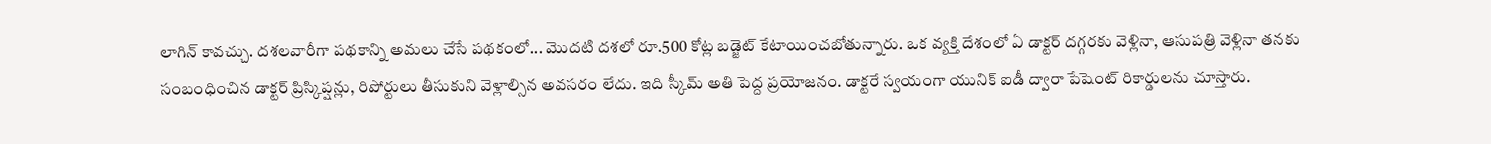లాగిన్ కావచ్చు. దశలవారీగా పథకాన్ని అమలు చేసే పథకంలో... మొదటి దశలో రూ.500 కోట్ల బడ్జెట్ కేటాయించబోతున్నారు. ఒక వ్యక్తి దేశంలో ఏ డాక్టర్ దగ్గరకు వెళ్లినా, ఆసుపత్రి వెళ్లినా తనకు సంబంధించిన డాక్టర్ ప్రిస్కిప్షన్లు, రిపోర్టులు తీసుకుని వెళ్లాల్సిన అవసరం లేదు. ఇది స్కీమ్ అతి పెద్ద ప్రయోజనం. డాక్టరే స్వయంగా యునిక్ ఐడీ ద్వారా పేషెంట్ రికార్డులను చూస్తారు.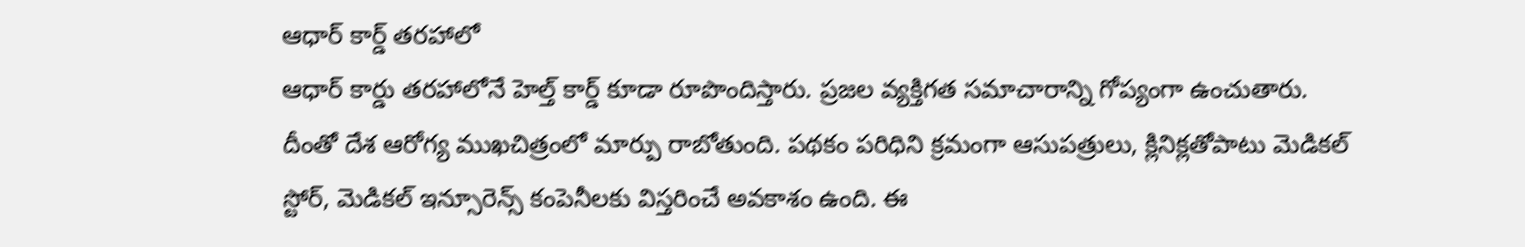ఆధార్ కార్డ్ తరహాలో
ఆధార్ కార్డు తరహాలోనే హెల్త్ కార్డ్ కూడా రూపొందిస్తారు. ప్రజల వ్యక్తిగత సమాచారాన్ని గోప్యంగా ఉంచుతారు. దీంతో దేశ ఆరోగ్య ముఖచిత్రంలో మార్పు రాబోతుంది. పథకం పరిధిని క్రమంగా ఆసుపత్రులు, క్లినిక్లతోపాటు మెడికల్ స్టోర్, మెడికల్ ఇన్సూరెన్స్ కంపెనీలకు విస్తరించే అవకాశం ఉంది. ఈ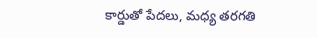కార్డుతో పేదలు, మధ్య తరగతి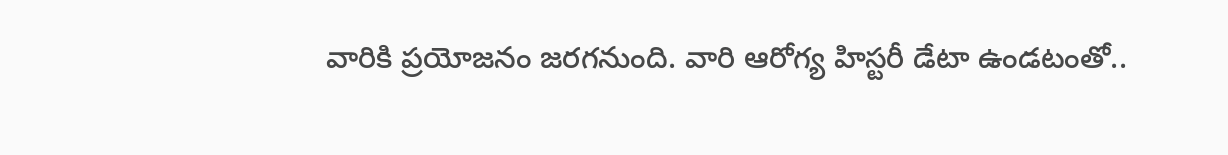వారికి ప్రయోజనం జరగనుంది. వారి ఆరోగ్య హిస్టరీ డేటా ఉండటంతో..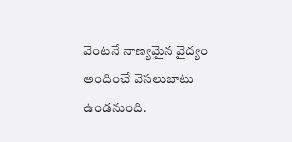వెంటనే నాణ్యమైన వైద్యం అందించే వెసలుబాటు ఉండనుంది.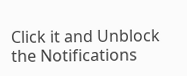Click it and Unblock the Notifications